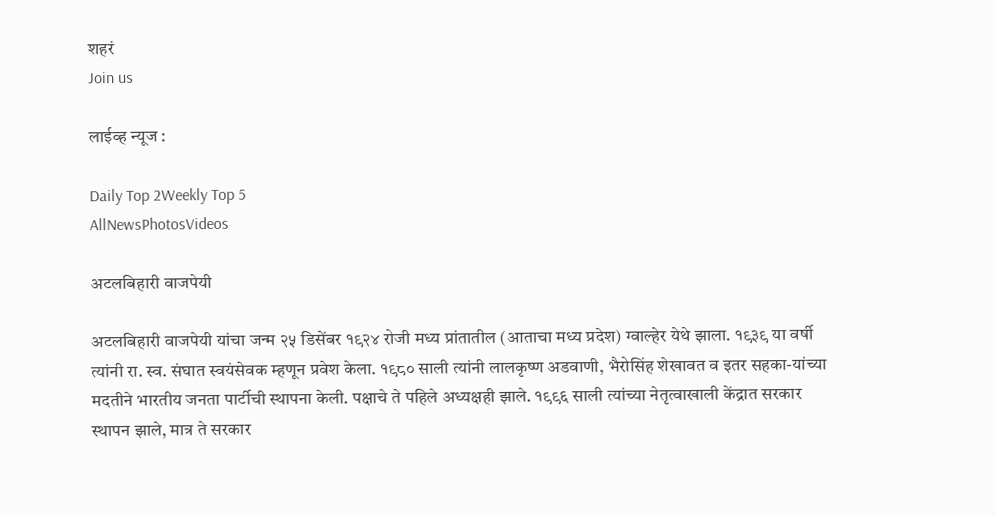शहरं
Join us

लाईव्ह न्यूज :

Daily Top 2Weekly Top 5
AllNewsPhotosVideos

अटलबिहारी वाजपेयी

अटलबिहारी वाजपेयी यांचा जन्म २५ डिसेंबर १९२४ रोजी मध्य प्रांतातील (आताचा मध्य प्रदेश) ग्वाल्हेर येथे झाला. १९३९ या वर्षी त्यांनी रा. स्व. संघात स्वयंसेवक म्हणून प्रवेश केला. १९८० साली त्यांनी लालकृष्ण अडवाणी, भैरोसिंह शेखावत व इतर सहका-यांच्या मदतीने भारतीय जनता पार्टीची स्थापना केली. पक्षाचे ते पहिले अध्यक्षही झाले. १९९६ साली त्यांच्या नेतृत्वाखाली केंद्रात सरकार स्थापन झाले, मात्र ते सरकार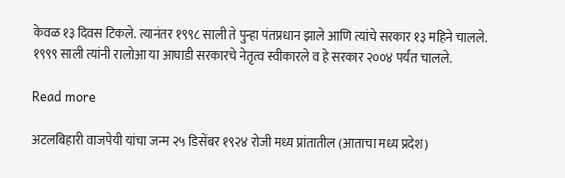केवळ १३ दिवस टिकले. त्यानंतर १९९८ साली ते पुन्हा पंतप्रधान झाले आणि त्यांचे सरकार १३ महिने चालले. १९९९ साली त्यांनी रालोआ या आघाडी सरकारचे नेतृत्व स्वीकारले व हे सरकार २००४ पर्यंत चालले.

Read more

अटलबिहारी वाजपेयी यांचा जन्म २५ डिसेंबर १९२४ रोजी मध्य प्रांतातील (आताचा मध्य प्रदेश)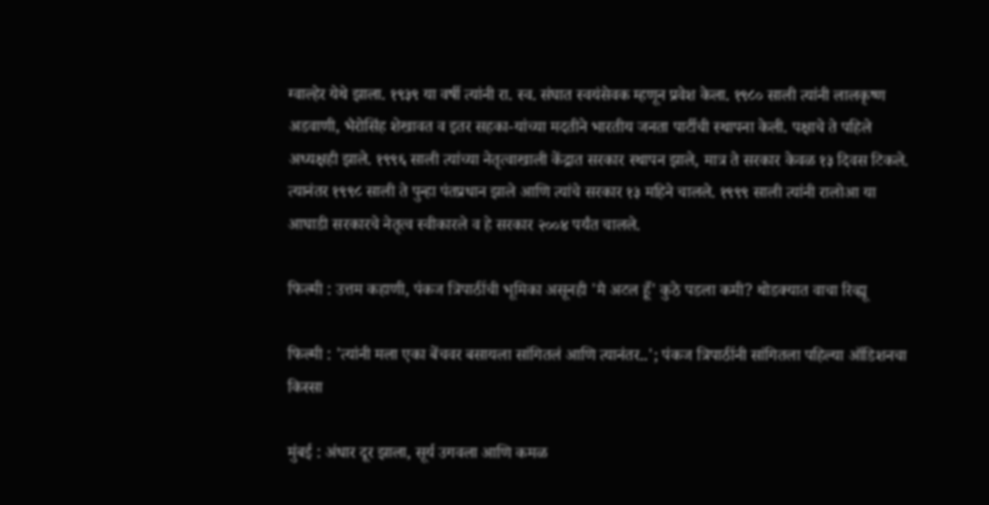ग्वाल्हेर येथे झाला. १९३९ या वर्षी त्यांनी रा. स्व. संघात स्वयंसेवक म्हणून प्रवेश केला. १९८० साली त्यांनी लालकृष्ण अडवाणी, भैरोसिंह शेखावत व इतर सहका-यांच्या मदतीने भारतीय जनता पार्टीची स्थापना केली. पक्षाचे ते पहिले अध्यक्षही झाले. १९९६ साली त्यांच्या नेतृत्वाखाली केंद्रात सरकार स्थापन झाले, मात्र ते सरकार केवळ १३ दिवस टिकले. त्यानंतर १९९८ साली ते पुन्हा पंतप्रधान झाले आणि त्यांचे सरकार १३ महिने चालले. १९९९ साली त्यांनी रालोआ या आघाडी सरकारचे नेतृत्व स्वीकारले व हे सरकार २००४ पर्यंत चालले.

फिल्मी : उत्तम कहाणी, पंकज त्रिपाठींची भूमिका असूनही 'मै अटल हूँ' कुठे पडला कमी? थोडक्यात वाचा रिव्ह्यू

फिल्मी : 'त्यांनी मला एका बेंचवर बसायला सांगितलं आणि त्यानंतर..'; पंकज त्रिपाठींनी सांगितला पहिल्या ऑडिशनचा किस्सा

मुंबई : अंधार दूर झाला, सूर्य उगवला आणि कमळ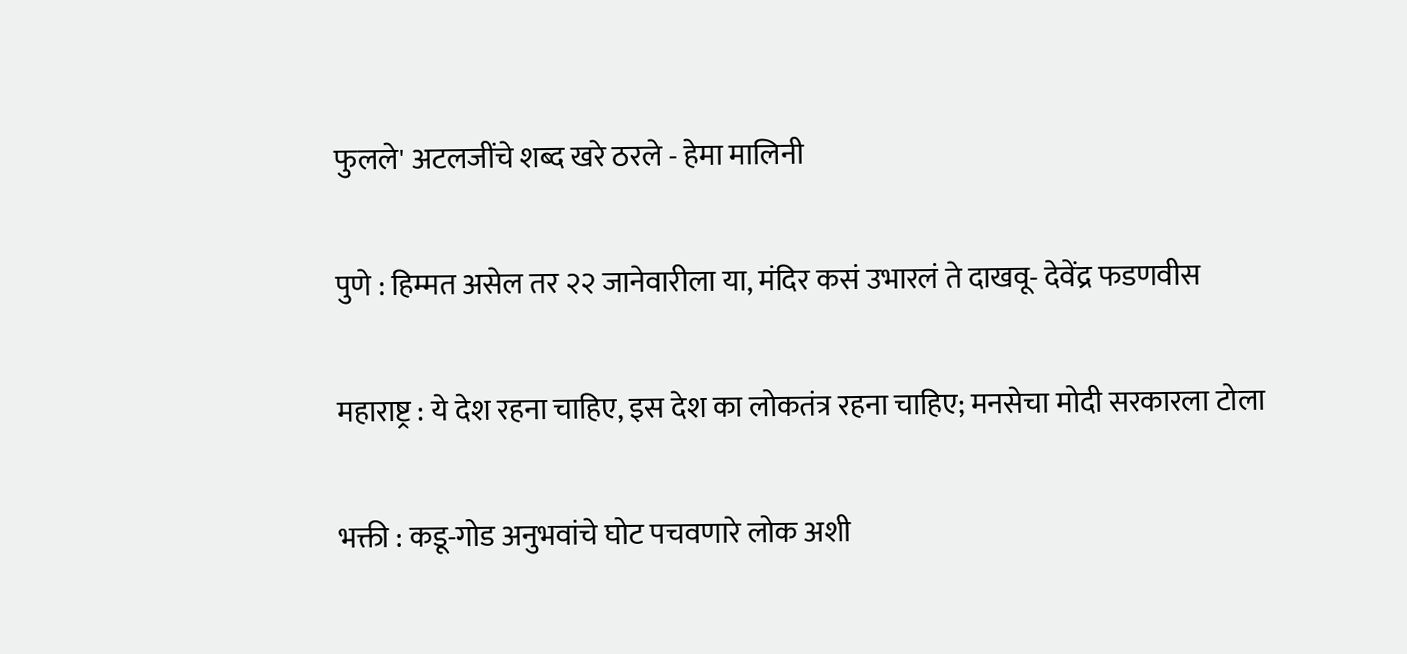फुलले' अटलजींचे शब्द खरे ठरले - हेमा मालिनी

पुणे : हिम्मत असेल तर २२ जानेवारीला या, मंदिर कसं उभारलं ते दाखवू- देवेंद्र फडणवीस

महाराष्ट्र : ये देश रहना चाहिए, इस देश का लोकतंत्र रहना चाहिए; मनसेचा मोदी सरकारला टोला

भक्ती : कडू-गोड अनुभवांचे घोट पचवणारे लोक अशी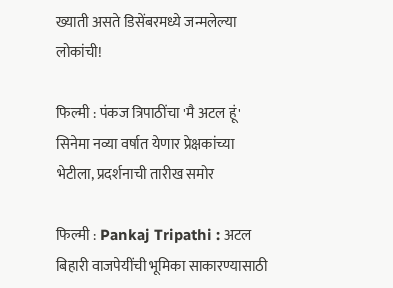ख्याती असते डिसेंबरमध्ये जन्मलेल्या लोकांची!

फिल्मी : पंकज त्रिपाठींचा 'मै अटल हूं' सिनेमा नव्या वर्षात येणार प्रेक्षकांच्या भेटीला, प्रदर्शनाची तारीख समोर

फिल्मी : Pankaj Tripathi : अटल बिहारी वाजपेयींची भूमिका साकारण्यासाठी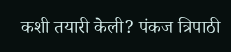कशी तयारी केली? पंकज त्रिपाठी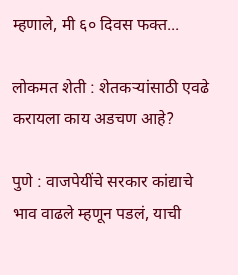म्हणाले, मी ६० दिवस फक्त...

लोकमत शेती : शेतकऱ्यांसाठी एवढे करायला काय अडचण आहे?

पुणे : वाजपेयींचे सरकार कांद्याचे भाव वाढले म्हणून पडलं, याची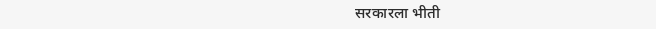सरकारला भीती